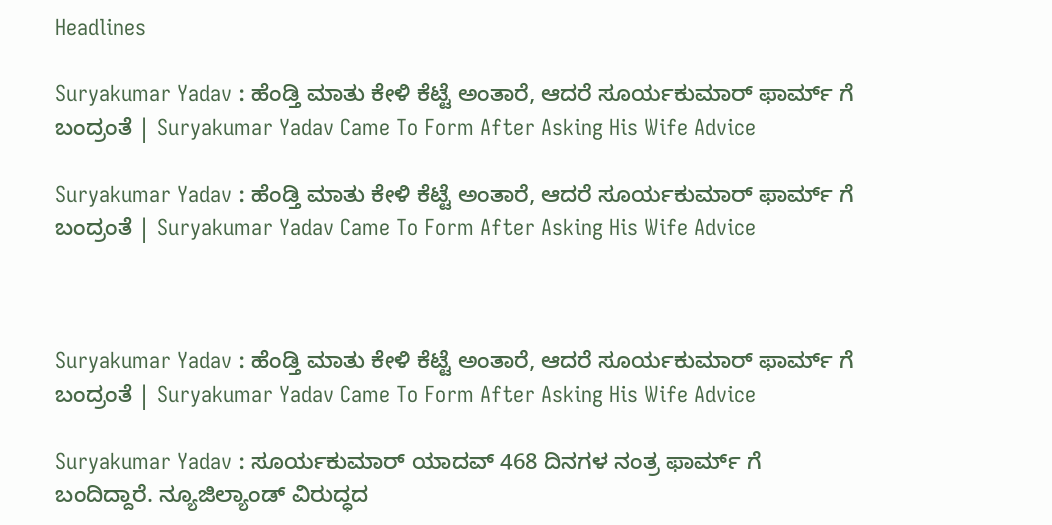Headlines

Suryakumar Yadav : ಹೆಂಡ್ತಿ ಮಾತು ಕೇಳಿ ಕೆಟ್ಟೆ ಅಂತಾರೆ, ಆದರೆ ಸೂರ್ಯಕುಮಾರ್ ಫಾರ್ಮ್ ಗೆ ಬಂದ್ರಂತೆ | Suryakumar Yadav Came To Form After Asking His Wife Advice

Suryakumar Yadav : ಹೆಂಡ್ತಿ ಮಾತು ಕೇಳಿ ಕೆಟ್ಟೆ ಅಂತಾರೆ, ಆದರೆ ಸೂರ್ಯಕುಮಾರ್ ಫಾರ್ಮ್ ಗೆ ಬಂದ್ರಂತೆ | Suryakumar Yadav Came To Form After Asking His Wife Advice



Suryakumar Yadav : ಹೆಂಡ್ತಿ ಮಾತು ಕೇಳಿ ಕೆಟ್ಟೆ ಅಂತಾರೆ, ಆದರೆ ಸೂರ್ಯಕುಮಾರ್ ಫಾರ್ಮ್ ಗೆ ಬಂದ್ರಂತೆ | Suryakumar Yadav Came To Form After Asking His Wife Advice

Suryakumar Yadav : ಸೂರ್ಯಕುಮಾರ್ ಯಾದವ್ 468 ದಿನಗಳ ನಂತ್ರ ಫಾರ್ಮ್ ಗೆ ಬಂದಿದ್ದಾರೆ. ನ್ಯೂಜಿಲ್ಯಾಂಡ್ ವಿರುದ್ಧದ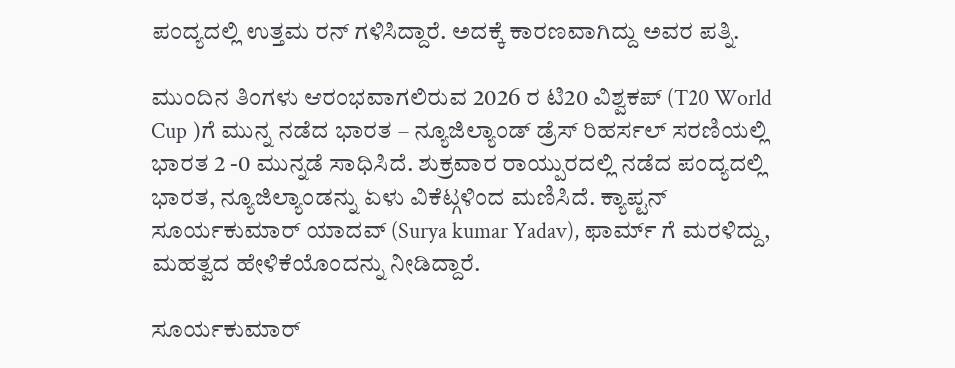ಪಂದ್ಯದಲ್ಲಿ ಉತ್ತಮ ರನ್ ಗಳಿಸಿದ್ದಾರೆ. ಅದಕ್ಕೆ ಕಾರಣವಾಗಿದ್ದು ಅವರ ಪತ್ನಿ.

ಮುಂದಿನ ತಿಂಗಳು ಆರಂಭವಾಗಲಿರುವ 2026 ರ ಟಿ20 ವಿಶ್ವಕಪ್ (T20 World Cup )ಗೆ ಮುನ್ನ ನಡೆದ ಭಾರತ – ನ್ಯೂಜಿಲ್ಯಾಂಡ್ ಡ್ರೆಸ್ ರಿಹರ್ಸಲ್ ಸರಣಿಯಲ್ಲಿ ಭಾರತ 2 -0 ಮುನ್ನಡೆ ಸಾಧಿಸಿದೆ. ಶುಕ್ರವಾರ ರಾಯ್ಪುರದಲ್ಲಿ ನಡೆದ ಪಂದ್ಯದಲ್ಲಿ ಭಾರತ, ನ್ಯೂಜಿಲ್ಯಾಂಡನ್ನು ಏಳು ವಿಕೆಟ್ಗಳಿಂದ ಮಣಿಸಿದೆ. ಕ್ಯಾಪ್ಟನ್ ಸೂರ್ಯಕುಮಾರ್ ಯಾದವ್ (Surya kumar Yadav), ಫಾರ್ಮ್ ಗೆ ಮರಳಿದ್ದು, ಮಹತ್ವದ ಹೇಳಿಕೆಯೊಂದನ್ನು ನೀಡಿದ್ದಾರೆ.

ಸೂರ್ಯಕುಮಾರ್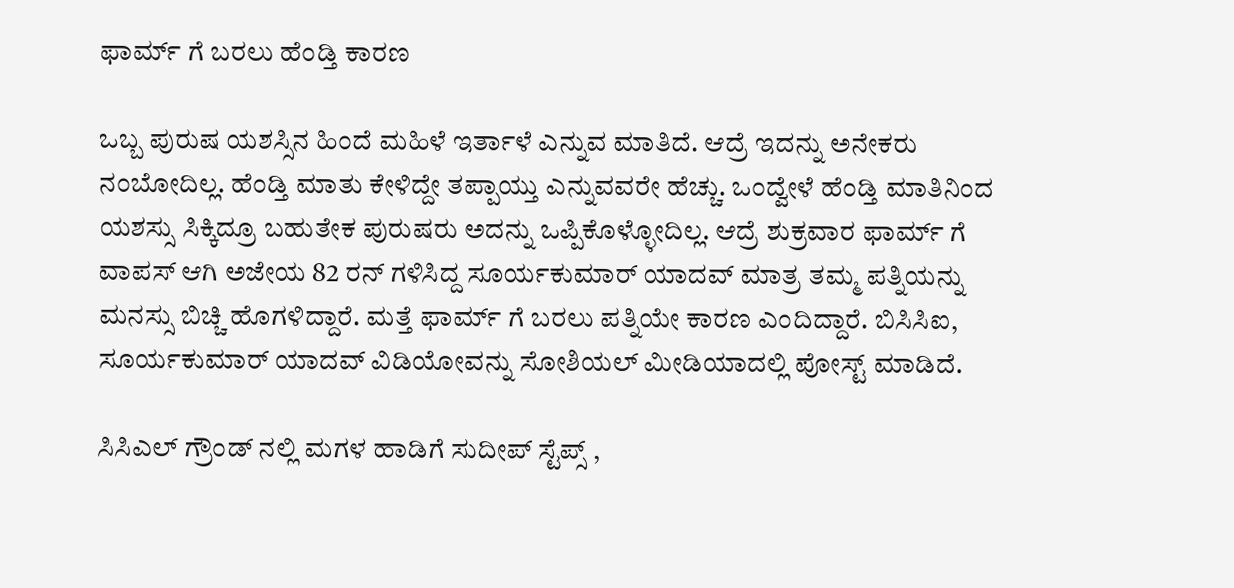ಫಾರ್ಮ್ ಗೆ ಬರಲು ಹೆಂಡ್ತಿ ಕಾರಣ

ಒಬ್ಬ ಪುರುಷ ಯಶಸ್ಸಿನ ಹಿಂದೆ ಮಹಿಳೆ ಇರ್ತಾಳೆ ಎನ್ನುವ ಮಾತಿದೆ. ಆದ್ರೆ ಇದನ್ನು ಅನೇಕರು ನಂಬೋದಿಲ್ಲ. ಹೆಂಡ್ತಿ ಮಾತು ಕೇಳಿದ್ದೇ ತಪ್ಪಾಯ್ತು ಎನ್ನುವವರೇ ಹೆಚ್ಚು. ಒಂದ್ವೇಳೆ ಹೆಂಡ್ತಿ ಮಾತಿನಿಂದ ಯಶಸ್ಸು ಸಿಕ್ಕಿದ್ರೂ ಬಹುತೇಕ ಪುರುಷರು ಅದನ್ನು ಒಪ್ಪಿಕೊಳ್ಳೋದಿಲ್ಲ. ಆದ್ರೆ ಶುಕ್ರವಾರ ಫಾರ್ಮ್ ಗೆ ವಾಪಸ್ ಆಗಿ ಅಜೇಯ 82 ರನ್ ಗಳಿಸಿದ್ದ ಸೂರ್ಯಕುಮಾರ್ ಯಾದವ್ ಮಾತ್ರ ತಮ್ಮ ಪತ್ನಿಯನ್ನು ಮನಸ್ಸು ಬಿಚ್ಚಿ ಹೊಗಳಿದ್ದಾರೆ. ಮತ್ತೆ ಫಾರ್ಮ್ ಗೆ ಬರಲು ಪತ್ನಿಯೇ ಕಾರಣ ಎಂದಿದ್ದಾರೆ. ಬಿಸಿಸಿಐ, ಸೂರ್ಯಕುಮಾರ್ ಯಾದವ್ ವಿಡಿಯೋವನ್ನು ಸೋಶಿಯಲ್ ಮೀಡಿಯಾದಲ್ಲಿ ಪೋಸ್ಟ್ ಮಾಡಿದೆ.

ಸಿಸಿಎಲ್ ಗ್ರೌಂಡ್ ನಲ್ಲಿ ಮಗಳ ಹಾಡಿಗೆ ಸುದೀಪ್ ಸ್ಟೆಪ್ಸ್ ,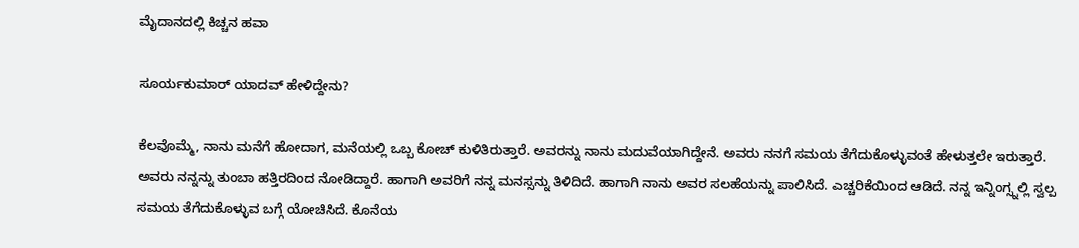ಮೈದಾನದಲ್ಲಿ ಕಿಚ್ಚನ ಹವಾ

ಸೂರ್ಯಕುಮಾರ್ ಯಾದವ್ ಹೇಳಿದ್ದೇನು?

ಕೆಲವೊಮ್ಮೆ, ನಾನು ಮನೆಗೆ ಹೋದಾಗ, ಮನೆಯಲ್ಲಿ ಒಬ್ಬ ಕೋಚ್ ಕುಳಿತಿರುತ್ತಾರೆ. ಅವರನ್ನು ನಾನು ಮದುವೆಯಾಗಿದ್ದೇನೆ. ಅವರು ನನಗೆ ಸಮಯ ತೆಗೆದುಕೊಳ್ಳುವಂತೆ ಹೇಳುತ್ತಲೇ ಇರುತ್ತಾರೆ. ಅವರು ನನ್ನನ್ನು ತುಂಬಾ ಹತ್ತಿರದಿಂದ ನೋಡಿದ್ದಾರೆ. ಹಾಗಾಗಿ ಅವರಿಗೆ ನನ್ನ ಮನಸ್ಸನ್ನು ತಿಳಿದಿದೆ. ಹಾಗಾಗಿ ನಾನು ಅವರ ಸಲಹೆಯನ್ನು ಪಾಲಿಸಿದೆ. ಎಚ್ಚರಿಕೆಯಿಂದ ಆಡಿದೆ. ನನ್ನ ಇನ್ನಿಂಗ್ಸ್ನಲ್ಲಿ ಸ್ವಲ್ಪ ಸಮಯ ತೆಗೆದುಕೊಳ್ಳುವ ಬಗ್ಗೆ ಯೋಚಿಸಿದೆ. ಕೊನೆಯ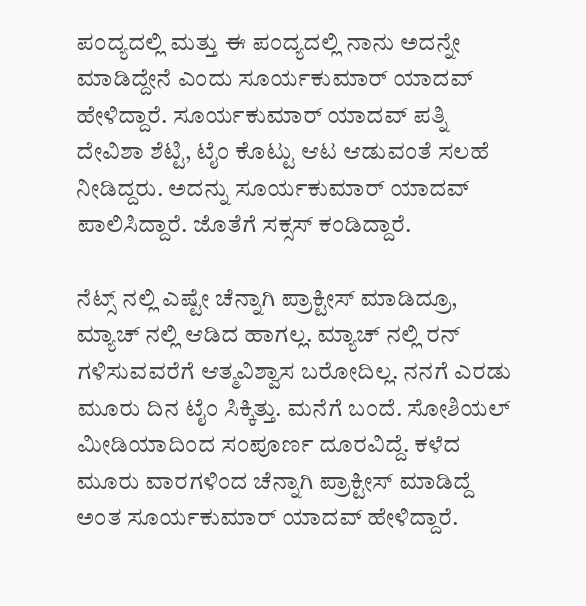ಪಂದ್ಯದಲ್ಲಿ ಮತ್ತು ಈ ಪಂದ್ಯದಲ್ಲಿ ನಾನು ಅದನ್ನೇ ಮಾಡಿದ್ದೇನೆ ಎಂದು ಸೂರ್ಯಕುಮಾರ್ ಯಾದವ್ ಹೇಳಿದ್ದಾರೆ. ಸೂರ್ಯಕುಮಾರ್ ಯಾದವ್ ಪತ್ನಿ ದೇವಿಶಾ ಶೆಟ್ಟಿ, ಟೈಂ ಕೊಟ್ಟು ಆಟ ಆಡುವಂತೆ ಸಲಹೆ ನೀಡಿದ್ದರು. ಅದನ್ನು ಸೂರ್ಯಕುಮಾರ್ ಯಾದವ್ ಪಾಲಿಸಿದ್ದಾರೆ. ಜೊತೆಗೆ ಸಕ್ಸಸ್ ಕಂಡಿದ್ದಾರೆ.

ನೆಟ್ಸ್ ನಲ್ಲಿ ಎಷ್ಟೇ ಚೆನ್ನಾಗಿ ಪ್ರಾಕ್ಟೀಸ್ ಮಾಡಿದ್ರೂ, ಮ್ಯಾಚ್ ನಲ್ಲಿ ಆಡಿದ ಹಾಗಲ್ಲ. ಮ್ಯಾಚ್ ನಲ್ಲಿ ರನ್ ಗಳಿಸುವವರೆಗೆ ಆತ್ಮವಿಶ್ವಾಸ ಬರೋದಿಲ್ಲ. ನನಗೆ ಎರಡು ಮೂರು ದಿನ ಟೈಂ ಸಿಕ್ಕಿತ್ತು. ಮನೆಗೆ ಬಂದೆ. ಸೋಶಿಯಲ್ ಮೀಡಿಯಾದಿಂದ ಸಂಪೂರ್ಣ ದೂರವಿದ್ದೆ. ಕಳೆದ ಮೂರು ವಾರಗಳಿಂದ ಚೆನ್ನಾಗಿ ಪ್ರಾಕ್ಟೀಸ್ ಮಾಡಿದ್ದೆ ಅಂತ ಸೂರ್ಯಕುಮಾರ್ ಯಾದವ್ ಹೇಳಿದ್ದಾರೆ.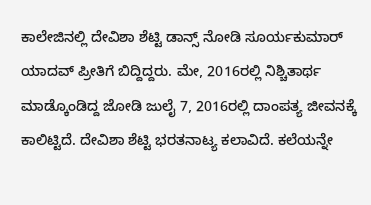ಕಾಲೇಜಿನಲ್ಲಿ ದೇವಿಶಾ ಶೆಟ್ಟಿ ಡಾನ್ಸ್ ನೋಡಿ ಸೂರ್ಯಕುಮಾರ್ ಯಾದವ್ ಪ್ರೀತಿಗೆ ಬಿದ್ದಿದ್ದರು. ಮೇ, 2016ರಲ್ಲಿ ನಿಶ್ಚಿತಾರ್ಥ ಮಾಡ್ಕೊಂಡಿದ್ದ ಜೋಡಿ ಜುಲೈ 7, 2016ರಲ್ಲಿ ದಾಂಪತ್ಯ ಜೀವನಕ್ಕೆ ಕಾಲಿಟ್ಟಿದೆ. ದೇವಿಶಾ ಶೆಟ್ಟಿ ಭರತನಾಟ್ಯ ಕಲಾವಿದೆ. ಕಲೆಯನ್ನೇ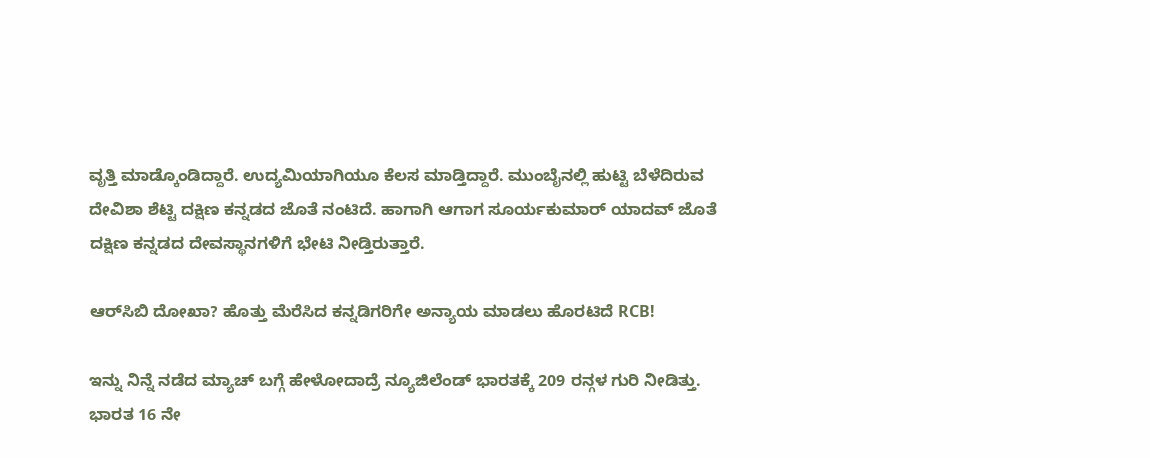ವೃತ್ತಿ ಮಾಡ್ಕೊಂಡಿದ್ದಾರೆ. ಉದ್ಯಮಿಯಾಗಿಯೂ ಕೆಲಸ ಮಾಡ್ತಿದ್ದಾರೆ. ಮುಂಬೈನಲ್ಲಿ ಹುಟ್ಟಿ ಬೆಳೆದಿರುವ ದೇವಿಶಾ ಶೆಟ್ಟಿ ದಕ್ಷಿಣ ಕನ್ನಡದ ಜೊತೆ ನಂಟಿದೆ. ಹಾಗಾಗಿ ಆಗಾಗ ಸೂರ್ಯಕುಮಾರ್ ಯಾದವ್ ಜೊತೆ ದಕ್ಷಿಣ ಕನ್ನಡದ ದೇವಸ್ಥಾನಗಳಿಗೆ ಭೇಟಿ ನೀಡ್ತಿರುತ್ತಾರೆ.

ಆರ್‌ಸಿಬಿ ದೋಖಾ? ಹೊತ್ತು ಮೆರೆಸಿದ ಕನ್ನಡಿಗರಿಗೇ ಅನ್ಯಾಯ ಮಾಡಲು ಹೊರಟಿದೆ RCB!

ಇನ್ನು ನಿನ್ನೆ ನಡೆದ ಮ್ಯಾಚ್ ಬಗ್ಗೆ ಹೇಳೋದಾದ್ರೆ ನ್ಯೂಜಿಲೆಂಡ್ ಭಾರತಕ್ಕೆ 209 ರನ್ಗಳ ಗುರಿ ನೀಡಿತ್ತು. ಭಾರತ 16 ನೇ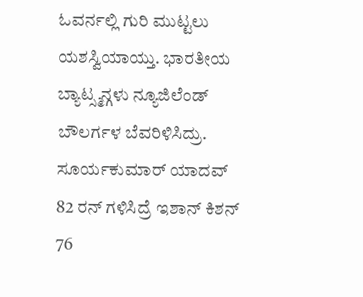ಓವರ್ನಲ್ಲಿ ಗುರಿ ಮುಟ್ಟಲು ಯಶಸ್ವಿಯಾಯ್ತು. ಭಾರತೀಯ ಬ್ಯಾಟ್ಸ್ಮನ್ಗಳು ನ್ಯೂಜಿಲೆಂಡ್ ಬೌಲರ್ಗಳ ಬೆವರಿಳಿಸಿದ್ರು. ಸೂರ್ಯಕುಮಾರ್ ಯಾದವ್ 82 ರನ್ ಗಳಿಸಿದ್ರೆ ಇಶಾನ್ ಕಿಶನ್ 76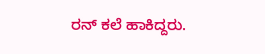ರನ್ ಕಲೆ ಹಾಕಿದ್ದರು.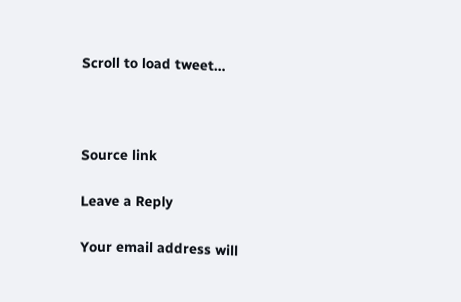Scroll to load tweet…



Source link

Leave a Reply

Your email address will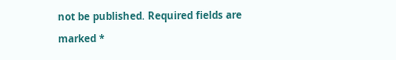not be published. Required fields are marked *